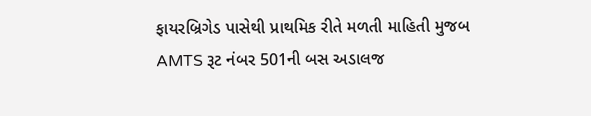ફાયરબ્રિગેડ પાસેથી પ્રાથમિક રીતે મળતી માહિતી મુજબ AMTS રૂટ નંબર 501ની બસ અડાલજ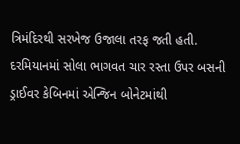ત્રિમંદિરથી સરખેજ ઉજાલા તરફ જતી હતી. દરમિયાનમાં સોલા ભાગવત ચાર રસ્તા ઉપર બસની ડ્રાઈવર કેબિનમાં એન્જિન બોનેટમાંથી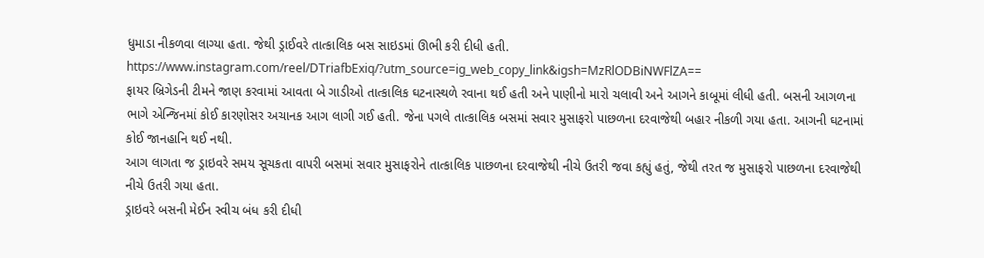ધુમાડા નીકળવા લાગ્યા હતા. જેથી ડ્રાઈવરે તાત્કાલિક બસ સાઇડમાં ઊભી કરી દીધી હતી.
https://www.instagram.com/reel/DTriafbExiq/?utm_source=ig_web_copy_link&igsh=MzRlODBiNWFlZA==
ફાયર બ્રિગેડની ટીમને જાણ કરવામાં આવતા બે ગાડીઓ તાત્કાલિક ઘટનાસ્થળે રવાના થઈ હતી અને પાણીનો મારો ચલાવી અને આગને કાબૂમાં લીધી હતી. બસની આગળના ભાગે એન્જિનમાં કોઈ કારણોસર અચાનક આગ લાગી ગઈ હતી. જેના પગલે તાત્કાલિક બસમાં સવાર મુસાફરો પાછળના દરવાજેથી બહાર નીકળી ગયા હતા. આગની ઘટનામાં કોઈ જાનહાનિ થઈ નથી.
આગ લાગતા જ ડ્રાઇવરે સમય સૂચકતા વાપરી બસમાં સવાર મુસાફરોને તાત્કાલિક પાછળના દરવાજેથી નીચે ઉતરી જવા કહ્યું હતું, જેથી તરત જ મુસાફરો પાછળના દરવાજેથી નીચે ઉતરી ગયા હતા.
ડ્રાઇવરે બસની મેઈન સ્વીચ બંધ કરી દીધી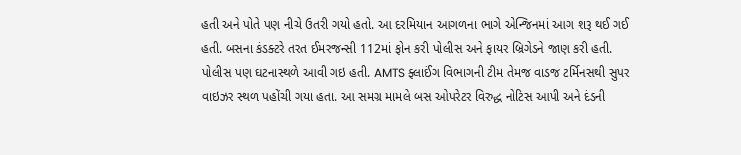હતી અને પોતે પણ નીચે ઉતરી ગયો હતો. આ દરમિયાન આગળના ભાગે એન્જિનમાં આગ શરૂ થઈ ગઈ હતી. બસના કંડક્ટરે તરત ઈમરજન્સી 112માં ફોન કરી પોલીસ અને ફાયર બ્રિગેડને જાણ કરી હતી.
પોલીસ પણ ઘટનાસ્થળે આવી ગઇ હતી. AMTS ફ્લાઈંગ વિભાગની ટીમ તેમજ વાડજ ટર્મિનસથી સુપર વાઇઝર સ્થળ પહોંચી ગયા હતા. આ સમગ્ર મામલે બસ ઓપરેટર વિરુદ્ધ નોટિસ આપી અને દંડની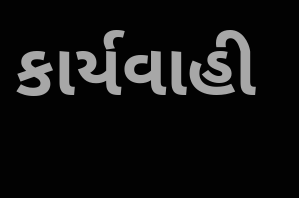કાર્યવાહી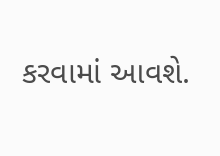કરવામાં આવશે.